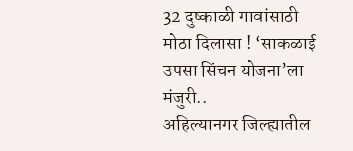32 दुष्काळी गावांसाठी मोठा दिलासा ! ‘साकळाई उपसा सिंचन योजना’ला मंजुरी..
अहिल्यानगर जिल्ह्यातील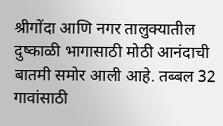श्रीगोंदा आणि नगर तालुक्यातील दुष्काळी भागासाठी मोठी आनंदाची बातमी समोर आली आहे. तब्बल 32 गावांसाठी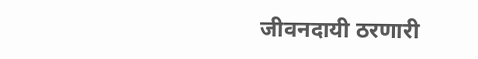जीवनदायी ठरणारी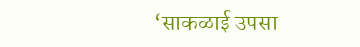‘साकळाई उपसा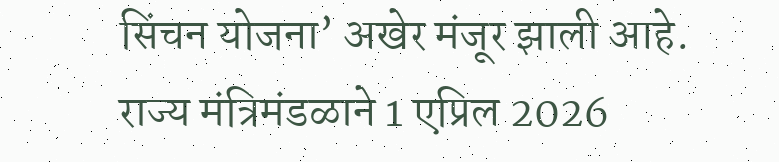सिंचन योजना’ अखेर मंजूर झाली आहे.
राज्य मंत्रिमंडळाने 1 एप्रिल 2026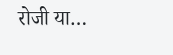रोजी या…